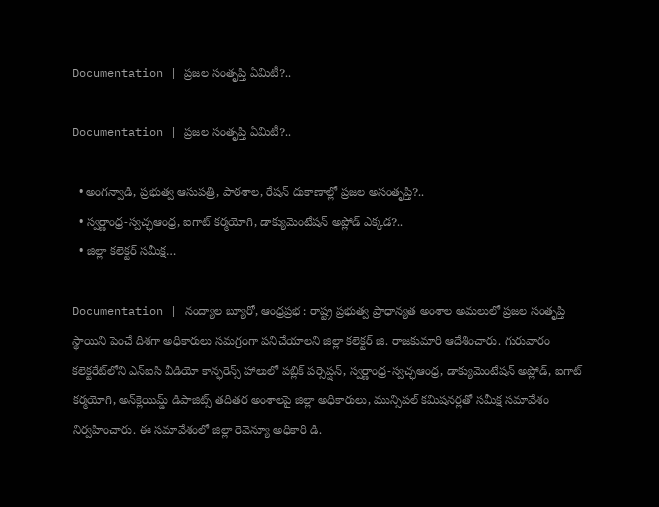Documentation | ప్రజల సంతృప్తి ఏమిటీ?..

Documentation | ప్రజల సంతృప్తి ఏమిటీ?..

  • అంగన్వాడి, ప్రభుత్వ ఆసుపత్రి, పాఠశాల, రేషన్ దుకాణాల్లో ప్రజల అసంతృప్తి?..
  • స్వర్ణాంధ్ర-స్వచ్ఛఆంధ్ర, ఐగాట్ కర్మయోగి, డాక్యుమెంటేషన్ అప్లోడ్‌ ఎక్కడ?..
  • జిల్లా కలెక్టర్ సమీక్ష…

Documentation | నంద్యాల బ్యూరో, ఆంధ్రప్రభ : రాష్ట్ర ప్రభుత్వ ప్రాధాన్యత అంశాల అమలులో ప్రజల సంతృప్తి స్థాయిని పెంచే దిశగా అధికారులు సమగ్రంగా పనిచేయాలని జిల్లా కలెక్టర్ జి. రాజకుమారి ఆదేశించారు. గురువారం కలెక్టరేట్‌లోని ఎన్‌ఐసి వీడియో కాన్ఫరెన్స్ హాలులో పబ్లిక్ పర్సెప్షన్, స్వర్ణాంధ్ర-స్వచ్ఛఆంధ్ర, డాక్యుమెంటేషన్ అప్లోడ్, ఐగాట్ కర్మయోగి, అన్‌క్లెయిమ్డ్ డిపాజిట్స్ తదితర అంశాలపై జిల్లా అధికారులు, మున్సిపల్ కమిషనర్లతో సమీక్ష సమావేశం నిర్వహించారు. ఈ సమావేశంలో జిల్లా రెవెన్యూ అధికారి డి.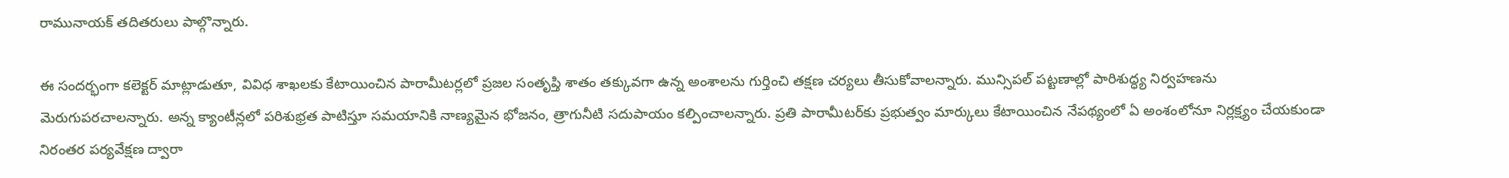రామునాయక్ తదితరులు పాల్గొన్నారు.

ఈ సందర్భంగా కలెక్టర్ మాట్లాడుతూ, వివిధ శాఖలకు కేటాయించిన పారామీటర్లలో ప్రజల సంతృప్తి శాతం తక్కువగా ఉన్న అంశాలను గుర్తించి తక్షణ చర్యలు తీసుకోవాలన్నారు. మున్సిపల్ పట్టణాల్లో పారిశుద్ధ్య నిర్వహణను మెరుగుపరచాలన్నారు. అన్న క్యాంటీన్లలో పరిశుభ్రత పాటిస్తూ సమయానికి నాణ్యమైన భోజనం, త్రాగునీటి సదుపాయం కల్పించాలన్నారు. ప్రతి పారామీటర్‌కు ప్రభుత్వం మార్కులు కేటాయించిన నేపథ్యంలో ఏ అంశంలోనూ నిర్లక్ష్యం చేయకుండా నిరంతర పర్యవేక్షణ ద్వారా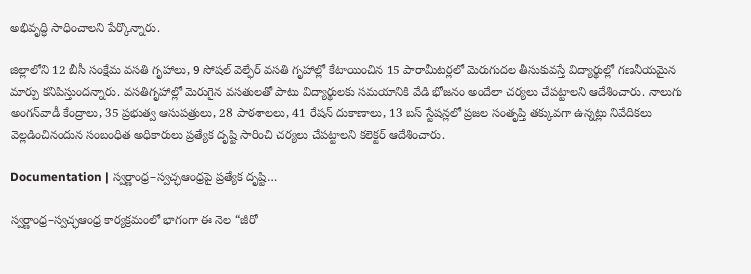అభివృద్ధి సాధించాలని పేర్కొన్నారు.

జిల్లాలోని 12 బీసీ సంక్షేమ వసతి గృహాలు, 9 సోషల్ వెల్ఫేర్ వసతి గృహాల్లో కేటాయించిన 15 పారామీటర్లలో మెరుగుదల తీసుకువస్తే విద్యార్థుల్లో గణనీయమైన మార్పు కనిపిస్తుందన్నారు. వసతిగృహాల్లో మెరుగైన వసతులతో పాటు విద్యార్థులకు సమయానికి వేడి భోజనం అందేలా చర్యలు చేపట్టాలని ఆదేశించారు. నాలుగు అంగన్‌వాడీ కేంద్రాలు, 35 ప్రభుత్వ ఆసుపత్రులు, 28 పాఠశాలలు, 41 రేషన్ దుకాణాలు, 13 బస్ స్టేషన్లలో ప్రజల సంతృప్తి తక్కువగా ఉన్నట్లు నివేదికలు వెల్లడించినందున సంబంధిత అధికారులు ప్రత్యేక దృష్టి సారించి చర్యలు చేపట్టాలని కలెక్టర్ ఆదేశించారు.

Documentation | స్వర్ణాంధ్ర–స్వచ్ఛఆంధ్రపై ప్రత్యేక దృష్టి…

స్వర్ణాంధ్ర–స్వచ్ఛఆంధ్ర కార్యక్రమంలో భాగంగా ఈ నెల “జీరో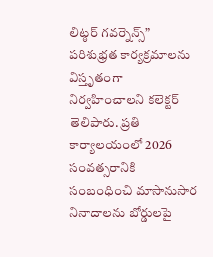లిట్ఠర్ గవర్నెన్స్” పరిశుభ్రత కార్యక్రమాలను విస్తృతంగా నిర్వహించాలని కలెక్టర్ తెలిపారు. ప్రతి కార్యాలయంలో 2026 సంవత్సరానికి సంబంధించి మాసానుసార నినాదాలను బోర్డులపై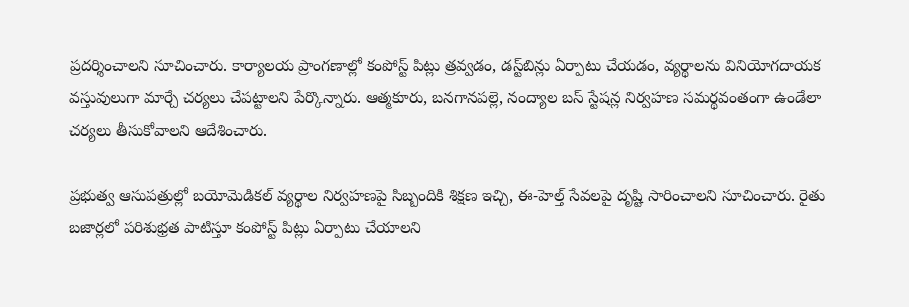ప్రదర్శించాలని సూచించారు. కార్యాలయ ప్రాంగణాల్లో కంపోస్ట్ పిట్లు త్రవ్వడం, డస్ట్‌బిన్లు ఏర్పాటు చేయడం, వ్యర్థాలను వినియోగదాయక వస్తువులుగా మార్చే చర్యలు చేపట్టాలని పేర్కొన్నారు. ఆత్మకూరు, బనగానపల్లె, నంద్యాల బస్ స్టేషన్ల నిర్వహణ సమర్థవంతంగా ఉండేలా చర్యలు తీసుకోవాలని ఆదేశించారు.

ప్రభుత్వ ఆసుపత్రుల్లో బయోమెడికల్ వ్యర్థాల నిర్వహణపై సిబ్బందికి శిక్షణ ఇచ్చి, ఈ-హెల్త్ సేవలపై దృష్టి సారించాలని సూచించారు. రైతు బజార్లలో పరిశుభ్రత పాటిస్తూ కంపోస్ట్ పిట్లు ఏర్పాటు చేయాలని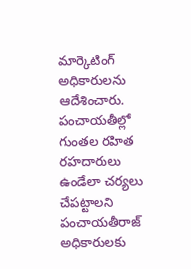మార్కెటింగ్ అధికారులను ఆదేశించారు. పంచాయతీల్లో గుంతల రహిత రహదారులు ఉండేలా చర్యలు చేపట్టాలని పంచాయతీరాజ్ అధికారులకు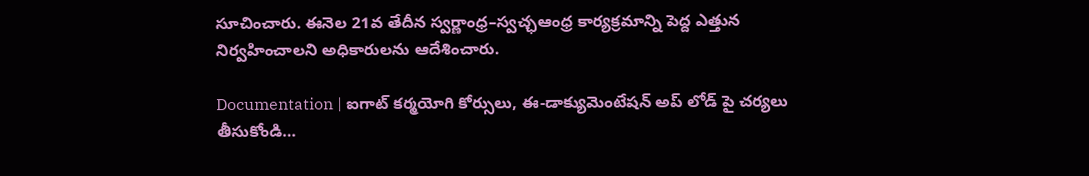సూచించారు. ఈనెల 21వ తేదీన స్వర్ణాంధ్ర–స్వచ్ఛఆంధ్ర కార్యక్రమాన్ని పెద్ద ఎత్తున నిర్వహించాలని అధికారులను ఆదేశించారు.

Documentation | ఐగాట్ కర్మయోగి కోర్సులు, ఈ-డాక్యుమెంటేషన్‌ అప్ లోడ్ పై చర్యలు తీసుకోండి…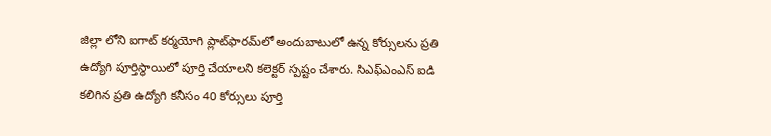జిల్లా లోని ఐగాట్ కర్మయోగి ప్లాట్‌ఫారమ్‌లో అందుబాటులో ఉన్న కోర్సులను ప్రతి ఉద్యోగి పూర్తిస్థాయిలో పూర్తి చేయాలని కలెక్టర్ స్పష్టం చేశారు. సిఎఫ్‌ఎంఎస్ ఐడి కలిగిన ప్రతి ఉద్యోగి కనీసం 40 కోర్సులు పూర్తి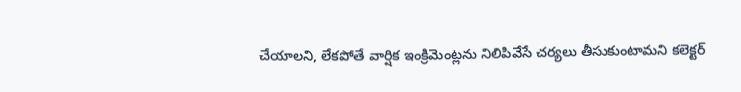చేయాలని, లేకపోతే వార్షిక ఇంక్రిమెంట్లను నిలిపివేసే చర్యలు తీసుకుంటామని కలెక్టర్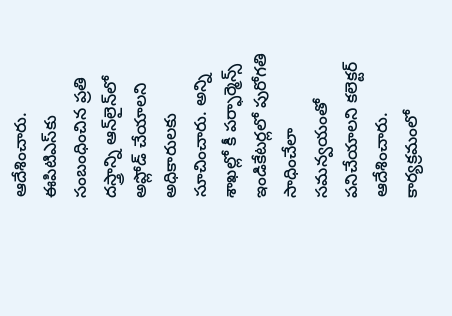ఆదేశించారు. ఈపిటిఎస్‌కు సంబంధించిన ప్రతి దస్త్రాన్ని ఆన్‌లైన్‌లో అప్లోడ్ చేయాలని అధికారులకు సూచించారు. అన్ని శాఖల్లో కీ పర్ఫార్మెన్స్ ఇండికేటర్లలో పురోగతి సాధించేలా సమన్వయంతో పనిచేయాలని కలెక్టర్ ఆదేశించారు. కార్యక్రమంలో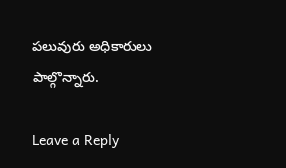పలువురు అధికారులు పాల్గొన్నారు.

Leave a Reply